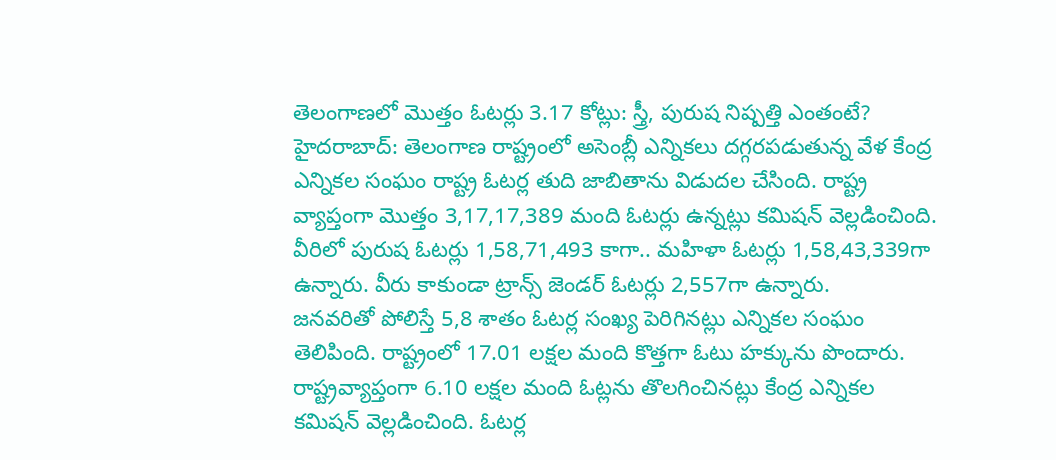తెలంగాణలో మొత్తం ఓటర్లు 3.17 కోట్లు: స్త్రీ, పురుష నిష్పత్తి ఎంతంటే?
హైదరాబాద్: తెలంగాణ రాష్ట్రంలో అసెంబ్లీ ఎన్నికలు దగ్గరపడుతున్న వేళ కేంద్ర ఎన్నికల సంఘం రాష్ట్ర ఓటర్ల తుది జాబితాను విడుదల చేసింది. రాష్ట్ర వ్యాప్తంగా మొత్తం 3,17,17,389 మంది ఓటర్లు ఉన్నట్లు కమిషన్ వెల్లడించింది. వీరిలో పురుష ఓటర్లు 1,58,71,493 కాగా.. మహిళా ఓటర్లు 1,58,43,339గా ఉన్నారు. వీరు కాకుండా ట్రాన్స్ జెండర్ ఓటర్లు 2,557గా ఉన్నారు.
జనవరితో పోలిస్తే 5,8 శాతం ఓటర్ల సంఖ్య పెరిగినట్లు ఎన్నికల సంఘం తెలిపింది. రాష్ట్రంలో 17.01 లక్షల మంది కొత్తగా ఓటు హక్కును పొందారు. రాష్ట్రవ్యాప్తంగా 6.10 లక్షల మంది ఓట్లను తొలగించినట్లు కేంద్ర ఎన్నికల కమిషన్ వెల్లడించింది. ఓటర్ల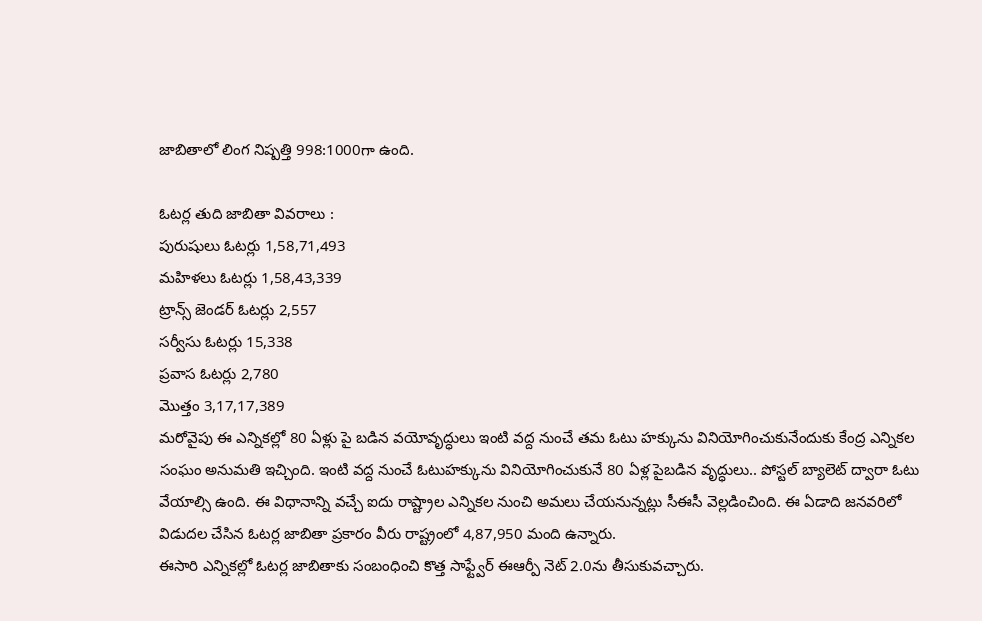జాబితాలో లింగ నిష్పత్తి 998:1000గా ఉంది.

ఓటర్ల తుది జాబితా వివరాలు :
పురుషులు ఓటర్లు 1,58,71,493
మహిళలు ఓటర్లు 1,58,43,339
ట్రాన్స్ జెండర్ ఓటర్లు 2,557
సర్వీసు ఓటర్లు 15,338
ప్రవాస ఓటర్లు 2,780
మొత్తం 3,17,17,389
మరోవైపు ఈ ఎన్నికల్లో 80 ఏళ్లు పై బడిన వయోవృద్ధులు ఇంటి వద్ద నుంచే తమ ఓటు హక్కును వినియోగించుకునేందుకు కేంద్ర ఎన్నికల సంఘం అనుమతి ఇచ్చింది. ఇంటి వద్ద నుంచే ఓటుహక్కును వినియోగించుకునే 80 ఏళ్ల పైబడిన వృద్ధులు.. పోస్టల్ బ్యాలెట్ ద్వారా ఓటు వేయాల్సి ఉంది. ఈ విధానాన్ని వచ్చే ఐదు రాష్ట్రాల ఎన్నికల నుంచి అమలు చేయనున్నట్లు సీఈసీ వెల్లడించింది. ఈ ఏడాది జనవరిలో విడుదల చేసిన ఓటర్ల జాబితా ప్రకారం వీరు రాష్ట్రంలో 4,87,950 మంది ఉన్నారు.
ఈసారి ఎన్నికల్లో ఓటర్ల జాబితాకు సంబంధించి కొత్త సాఫ్ట్వేర్ ఈఆర్పీ నెట్ 2.0ను తీసుకువచ్చారు.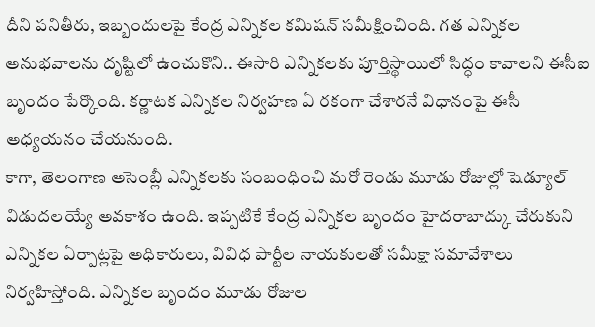దీని పనితీరు, ఇబ్బందులపై కేంద్ర ఎన్నికల కమిషన్ సమీక్షించింది. గత ఎన్నికల అనుభవాలను దృష్టిలో ఉంచుకొని.. ఈసారి ఎన్నికలకు పూర్తిస్థాయిలో సిద్ధం కావాలని ఈసీఐ బృందం పేర్కొంది. కర్ణాటక ఎన్నికల నిర్వహణ ఏ రకంగా చేశారనే విధానంపై ఈసీ అధ్యయనం చేయనుంది.
కాగా, తెలంగాణ అసెంబ్లీ ఎన్నికలకు సంబంధించి మరో రెండు మూడు రోజుల్లో షెడ్యూల్ విడుదలయ్యే అవకాశం ఉంది. ఇప్పటికే కేంద్ర ఎన్నికల బృందం హైదరాబాద్కు చేరుకుని ఎన్నికల ఏర్పాట్లపై అధికారులు, వివిధ పార్టీల నాయకులతో సమీక్షా సమావేశాలు నిర్వహిస్తోంది. ఎన్నికల బృందం మూడు రోజుల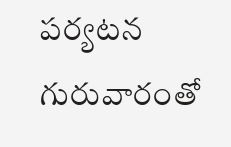పర్యటన గురువారంతో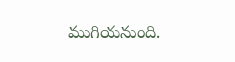ముగియనుంది.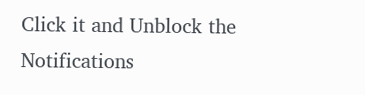Click it and Unblock the Notifications